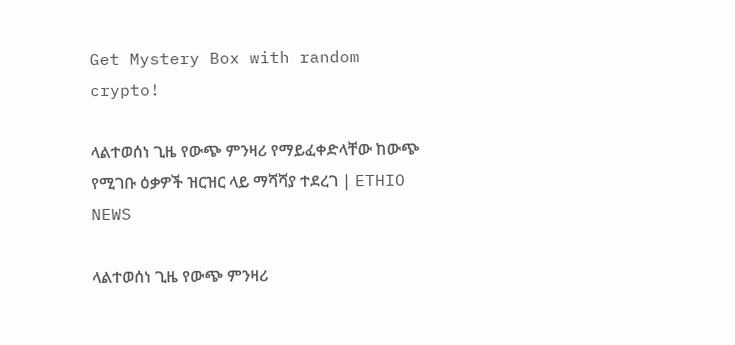Get Mystery Box with random crypto!

ላልተወሰነ ጊዜ የውጭ ምንዛሪ የማይፈቀድላቸው ከውጭ የሚገቡ ዕቃዎች ዝርዝር ላይ ማሻሻያ ተደረገ | ETHIO NEWS

ላልተወሰነ ጊዜ የውጭ ምንዛሪ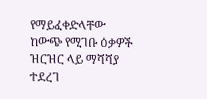የማይፈቀድላቸው ከውጭ የሚገቡ ዕቃዎች ዝርዝር ላይ ማሻሻያ ተደረገ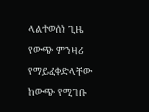ላልተወሰነ ጊዜ የውጭ ምንዛሪ የማይፈቀድላቸው ከውጭ የሚገቡ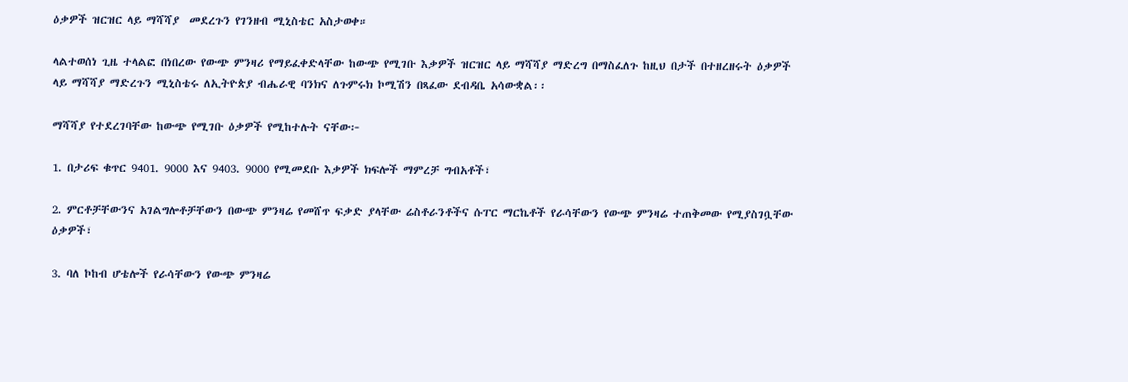ዕቃዎች ዝርዝር ላይ ማሻሻያ  መደረጉን የገንዘብ ሚኒስቴር አስታወቀ።

ላልተወሰነ ጊዜ ተላልፎ በነበረው የውጭ ምንዛሪ የማይፈቀድላቸው ከውጭ የሚገቡ እቃዎች ዝርዝር ላይ ማሻሻያ ማድረግ በማስፈለጉ ከዚህ በታች በተዘረዘሩት ዕቃዎች ላይ ማሻሻያ ማድረጉን ሚኒስቴሩ ለኢትዮጵያ ብሔራዊ ባንክና ለጉምሩክ ኮሚሽን በጻፈው ደብዳቤ አሳውቋል፡፡

ማሻሻያ የተደረገባቸው ከውጭ የሚገቡ ዕቃዎች የሚከተሉት ናቸው፦

1. በታሪፍ ቁጥር 9401. 9000 እና 9403. 9000 የሚመደቡ እቃዎች ክፍሎች ማምረቻ ግብአቶች፣

2. ምርቶቻቸውንና አገልግሎቶቻቸውን በውጭ ምንዛሬ የመሸጥ ፍቃድ ያላቸው ሬስቶራንቶችና ሱፐር ማርኬቶች የራሳቸውን የውጭ ምንዛሬ ተጠቅመው የሚያስገቧቸው ዕቃዎች፣

3. ባለ ኮከብ ሆቴሎች የራሳቸውን የውጭ ምንዛሬ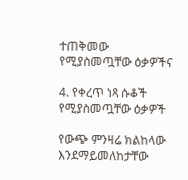ተጠቅመው የሚያስመጧቸው ዕቃዎችና

4. የቀረጥ ነጻ ሱቆች የሚያስመጧቸው ዕቃዎች

የውጭ ምንዛሬ ክልከላው እንደማይመለከታቸው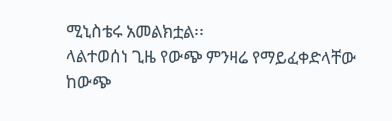ሚኒስቴሩ አመልክቷል፡፡
ላልተወሰነ ጊዜ የውጭ ምንዛሬ የማይፈቀድላቸው ከውጭ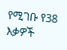የሚገቡ የ38 እቃዎች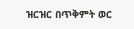ዝርዝር በጥቅምት ወር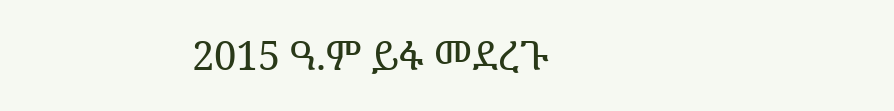2015 ዓ.ም ይፋ መደረጉ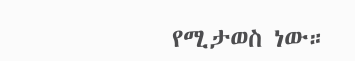የሚታወስ ነው።